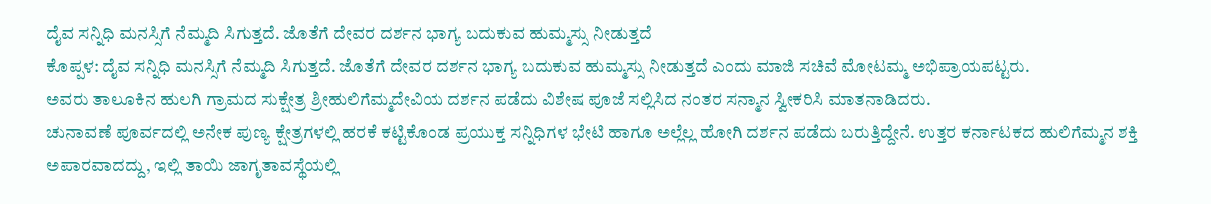ದೈವ ಸನ್ನಿಧಿ ಮನಸ್ಸಿಗೆ ನೆಮ್ಮದಿ ಸಿಗುತ್ತದೆ. ಜೊತೆಗೆ ದೇವರ ದರ್ಶನ ಭಾಗ್ಯ ಬದುಕುವ ಹುಮ್ಮಸ್ಸು ನೀಡುತ್ತದೆ
ಕೊಪ್ಪಳ: ದೈವ ಸನ್ನಿಧಿ ಮನಸ್ಸಿಗೆ ನೆಮ್ಮದಿ ಸಿಗುತ್ತದೆ. ಜೊತೆಗೆ ದೇವರ ದರ್ಶನ ಭಾಗ್ಯ ಬದುಕುವ ಹುಮ್ಮಸ್ಸು ನೀಡುತ್ತದೆ ಎಂದು ಮಾಜಿ ಸಚಿವೆ ಮೋಟಮ್ಮ ಅಭಿಪ್ರಾಯಪಟ್ಟರು.
ಅವರು ತಾಲೂಕಿನ ಹುಲಗಿ ಗ್ರಾಮದ ಸುಕ್ಷೇತ್ರ ಶ್ರೀಹುಲಿಗೆಮ್ಮದೇವಿಯ ದರ್ಶನ ಪಡೆದು ವಿಶೇಷ ಪೂಜೆ ಸಲ್ಲಿಸಿದ ನಂತರ ಸನ್ಮಾನ ಸ್ವೀಕರಿಸಿ ಮಾತನಾಡಿದರು.
ಚುನಾವಣೆ ಪೂರ್ವದಲ್ಲಿ ಅನೇಕ ಪುಣ್ಯ ಕ್ಷೇತ್ರಗಳಲ್ಲಿ ಹರಕೆ ಕಟ್ಟಿಕೊಂಡ ಪ್ರಯುಕ್ತ ಸನ್ನಿಧಿಗಳ ಭೇಟಿ ಹಾಗೂ ಅಲ್ಲೆಲ್ಲ ಹೋಗಿ ದರ್ಶನ ಪಡೆದು ಬರುತ್ತಿದ್ದೇನೆ. ಉತ್ತರ ಕರ್ನಾಟಕದ ಹುಲಿಗೆಮ್ಮನ ಶಕ್ತಿ ಅಪಾರವಾದದ್ದು, ಇಲ್ಲಿ ತಾಯಿ ಜಾಗೃತಾವಸ್ಥೆಯಲ್ಲಿ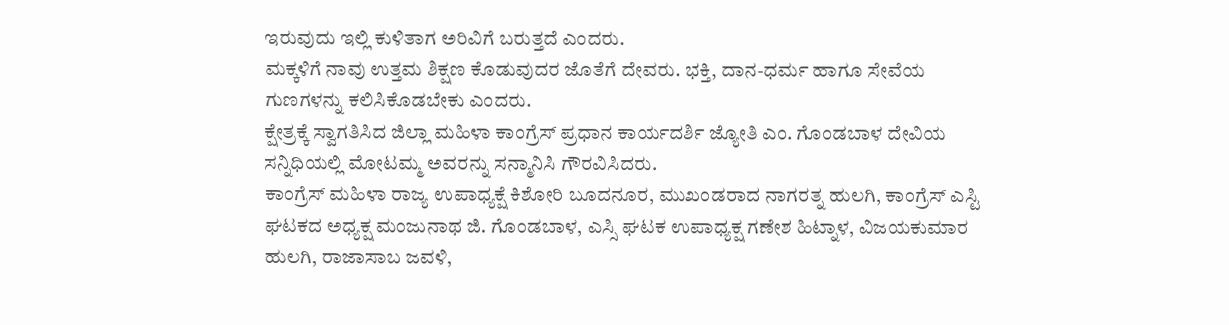ಇರುವುದು ಇಲ್ಲಿ ಕುಳಿತಾಗ ಅರಿವಿಗೆ ಬರುತ್ತದೆ ಎಂದರು.
ಮಕ್ಕಳಿಗೆ ನಾವು ಉತ್ತಮ ಶಿಕ್ಷಣ ಕೊಡುವುದರ ಜೊತೆಗೆ ದೇವರು. ಭಕ್ತಿ, ದಾನ-ಧರ್ಮ ಹಾಗೂ ಸೇವೆಯ ಗುಣಗಳನ್ನು ಕಲಿಸಿಕೊಡಬೇಕು ಎಂದರು.
ಕ್ಷೇತ್ರಕ್ಕೆ ಸ್ವಾಗತಿಸಿದ ಜಿಲ್ಲಾ ಮಹಿಳಾ ಕಾಂಗ್ರೆಸ್ ಪ್ರಧಾನ ಕಾರ್ಯದರ್ಶಿ ಜ್ಯೋತಿ ಎಂ. ಗೊಂಡಬಾಳ ದೇವಿಯ ಸನ್ನಿಧಿಯಲ್ಲಿ ಮೋಟಮ್ಮ ಅವರನ್ನು ಸನ್ಮಾನಿಸಿ ಗೌರವಿಸಿದರು.
ಕಾಂಗ್ರೆಸ್ ಮಹಿಳಾ ರಾಜ್ಯ ಉಪಾಧ್ಯಕ್ಷೆ ಕಿಶೋರಿ ಬೂದನೂರ, ಮುಖಂಡರಾದ ನಾಗರತ್ನ ಹುಲಗಿ, ಕಾಂಗ್ರೆಸ್ ಎಸ್ಟಿ ಘಟಕದ ಅಧ್ಯಕ್ಷ ಮಂಜುನಾಥ ಜಿ. ಗೊಂಡಬಾಳ, ಎಸ್ಸಿ ಘಟಕ ಉಪಾಧ್ಯಕ್ಷ ಗಣೇಶ ಹಿಟ್ನಾಳ, ವಿಜಯಕುಮಾರ ಹುಲಗಿ, ರಾಜಾಸಾಬ ಜವಳಿ,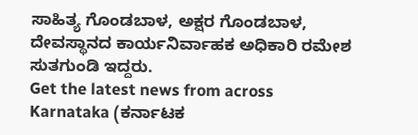ಸಾಹಿತ್ಯ ಗೊಂಡಬಾಳ, ಅಕ್ಷರ ಗೊಂಡಬಾಳ, ದೇವಸ್ಥಾನದ ಕಾರ್ಯನಿರ್ವಾಹಕ ಅಧಿಕಾರಿ ರಮೇಶ ಸುತಗುಂಡಿ ಇದ್ದರು.
Get the latest news from across Karnataka (ಕರ್ನಾಟಕ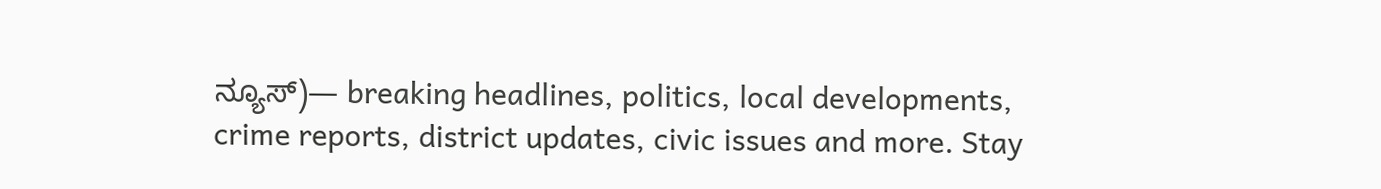ನ್ಯೂಸ್)— breaking headlines, politics, local developments, crime reports, district updates, civic issues and more. Stay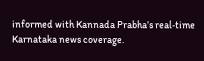informed with Kannada Prabha’s real‑time Karnataka news coverage.